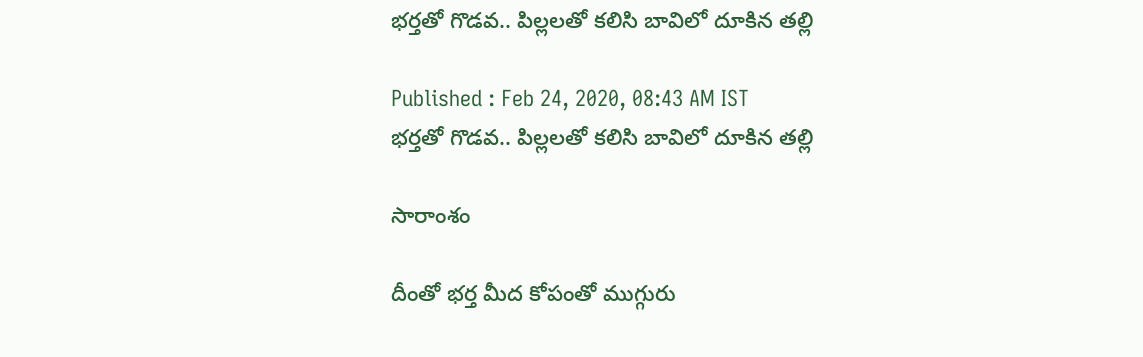భర్తతో గొడవ.. పిల్లలతో కలిసి బావిలో దూకిన తల్లి

Published : Feb 24, 2020, 08:43 AM IST
భర్తతో గొడవ.. పిల్లలతో కలిసి బావిలో దూకిన తల్లి

సారాంశం

దీంతో భర్త మీద కోపంతో ముగ్గురు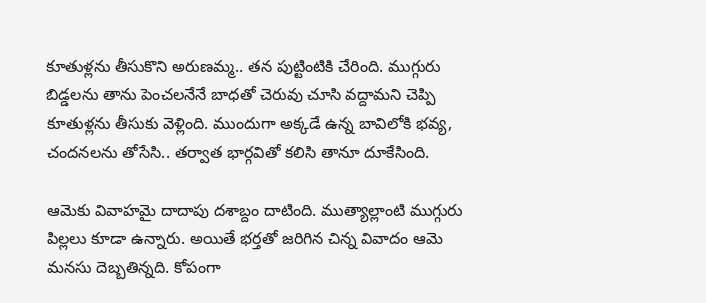కూతుళ్లను తీసుకొని అరుణమ్మ.. తన పుట్టింటికి చేరింది. ముగ్గురు బిడ్డలను తాను పెంచలనేనే బాధతో చెరువు చూసి వద్దామని చెప్పి కూతుళ్లను తీసుకు వెళ్లింది. ముందుగా అక్కడే ఉన్న బావిలోకి భవ్య, చందనలను తోసేసి.. తర్వాత భార్గవితో కలిసి తానూ దూకేసింది.

ఆమెకు వివాహమై దాదాపు దశాబ్దం దాటింది. ముత్యాల్లాంటి ముగ్గురు పిల్లలు కూడా ఉన్నారు. అయితే భర్తతో జరిగిన చిన్న వివాదం ఆమె మనసు దెబ్బతిన్నది. కోపంగా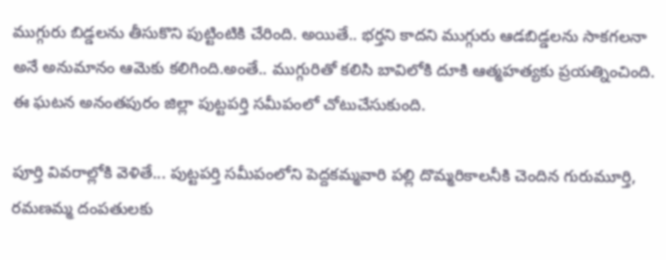ముగ్గురు బిడ్డలను తీసుకొని పుట్టింటికి చేరింది. అయితే.. భర్తని కాదని ముగ్గురు ఆడబిడ్డలను సాకగలనా అనే అనుమానం ఆమెకు కలిగింది.అంతే.. ముగ్గురితో కలిసి బావిలోకి దూకి ఆత్మహత్యకు ప్రయత్నించింది. ఈ ఘటన అనంతపురం జిల్లా పుట్టపర్తి సమీపంలో చోటుచేసుకుంది.

పూర్తి వివరాల్లోకి వెళితే... పుట్టపర్తి సమీపంలోని పెద్దకమ్మవారి పల్లి దొమ్మరికాలనీకి చెందిన గురుమూర్తి, రమణమ్మ దంపతులకు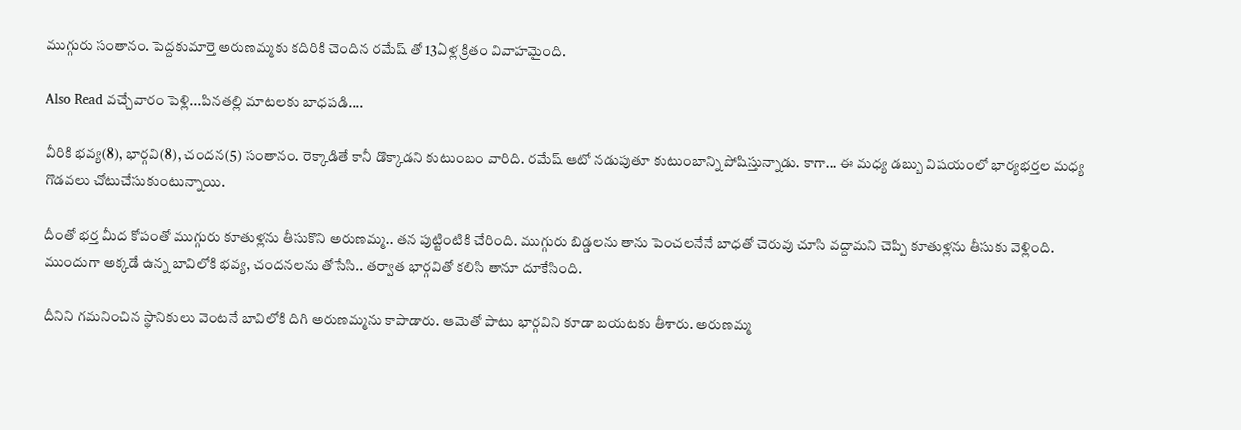ముగ్గురు సంతానం. పెద్దకుమార్తె అరుణమ్మకు కదిరికి చెందిన రమేష్ తో 13ఏళ్ల క్రితం వివాహమైంది.

Also Read వచ్చేవారం పెళ్లి...పినతల్లి మాటలకు బాధపడి....

వీరికి భవ్య(8), భార్గవి(8), చందన(5) సంతానం. రెక్కాడితే కానీ డొక్కాడని కుటుంబం వారిది. రమేష్ ఆటో నడుపుతూ కుటుంబాన్ని పోషిస్తున్నాడు. కాగా... ఈ మధ్య డబ్బు విషయంలో భార్యభర్తల మధ్య గొడవలు చోటుచేసుకుంటున్నాయి.

దీంతో భర్త మీద కోపంతో ముగ్గురు కూతుళ్లను తీసుకొని అరుణమ్మ.. తన పుట్టింటికి చేరింది. ముగ్గురు బిడ్డలను తాను పెంచలనేనే బాధతో చెరువు చూసి వద్దామని చెప్పి కూతుళ్లను తీసుకు వెళ్లింది. ముందుగా అక్కడే ఉన్న బావిలోకి భవ్య, చందనలను తోసేసి.. తర్వాత భార్గవితో కలిసి తానూ దూకేసింది.

దీనిని గమనించిన స్థానికులు వెంటనే బావిలోకి దిగి అరుణమ్మను కాపాడారు. ఆమెతో పాటు భార్గవిని కూడా బయటకు తీశారు. అరుణమ్మ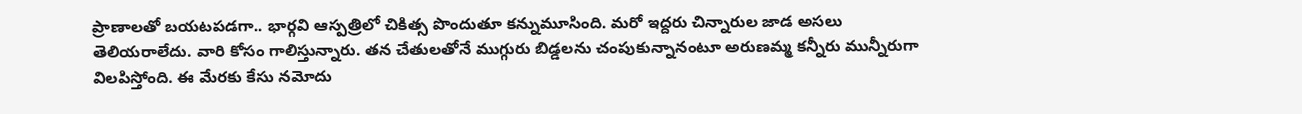ప్రాణాలతో బయటపడగా.. భార్గవి ఆస్పత్రిలో చికిత్స పొందుతూ కన్నుమూసింది. మరో ఇద్దరు చిన్నారుల జాడ అసలు తెలియరాలేదు. వారి కోసం గాలిస్తున్నారు. తన చేతులతోనే ముగ్గురు బిడ్డలను చంపుకున్నానంటూ అరుణమ్మ కన్నీరు మున్నీరుగా విలపిస్తోంది. ఈ మేరకు కేసు నమోదు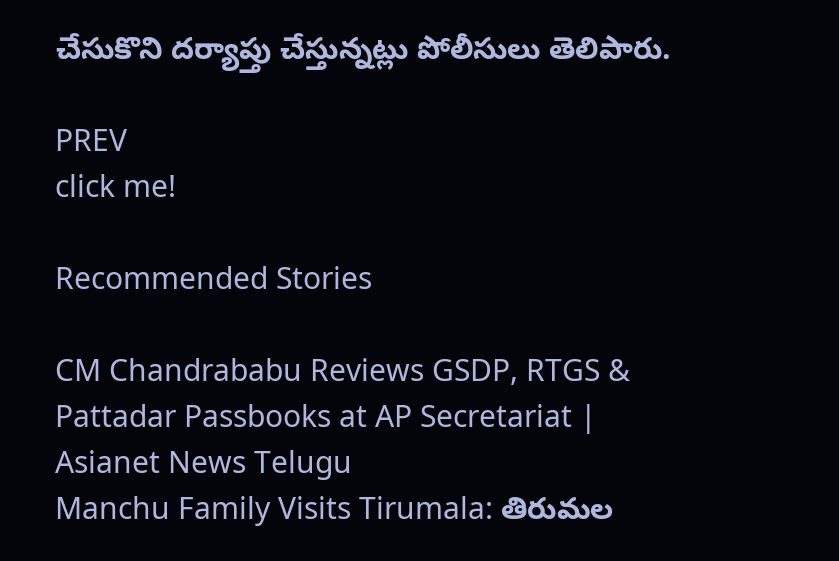చేసుకొని దర్యాప్తు చేస్తున్నట్లు పోలీసులు తెలిపారు.

PREV
click me!

Recommended Stories

CM Chandrababu Reviews GSDP, RTGS & Pattadar Passbooks at AP Secretariat | Asianet News Telugu
Manchu Family Visits Tirumala: తిరుమల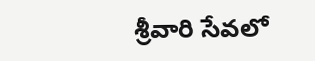శ్రీవారి సేవలో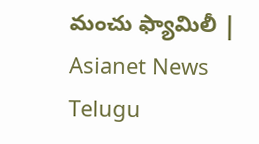మంచు ఫ్యామిలీ | Asianet News Telugu